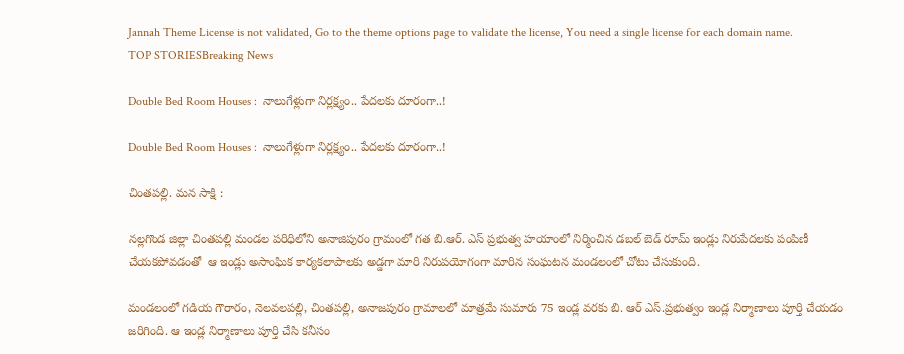Jannah Theme License is not validated, Go to the theme options page to validate the license, You need a single license for each domain name.
TOP STORIESBreaking News

Double Bed Room Houses :  నాలుగేళ్లుగా నిర్లక్ష్యం.. పేదలకు దూరంగా..!

Double Bed Room Houses :  నాలుగేళ్లుగా నిర్లక్ష్యం.. పేదలకు దూరంగా..!

చింతపల్లి. మన సాక్షి :

నల్లగొండ జిల్లా చింతపల్లి మండల పరిధిలోని అనాజిపురం గ్రామంలో గత బి.ఆర్. ఎస్ ప్రభుత్వ హయాంలో నిర్మించిన డబల్ బెడ్ రూమ్ ఇండ్లు నిరుపేదలకు పంపిణీ చేయకపోవడంతో  ఆ ఇండ్లు అసాంఘిక కార్యకలాపాలకు అడ్డగా మారి నిరుపయోగంగా మారిన సంఘటన మండలంలో చోటు చేసుకుంది.

మండలంలో గడియ గౌరారం, నెలవలపల్లి, చింతపల్లి, అనాజపురం గ్రామాలలో మాత్రమే సుమారు 75 ఇండ్ల వరకు బి. ఆర్ ఎస్.ప్రభుత్వం ఇండ్ల నిర్మాణాలు పూర్తి చేయడం జరిగింది. ఆ ఇండ్ల నిర్మాణాలు పూర్తి చేసి కనీసం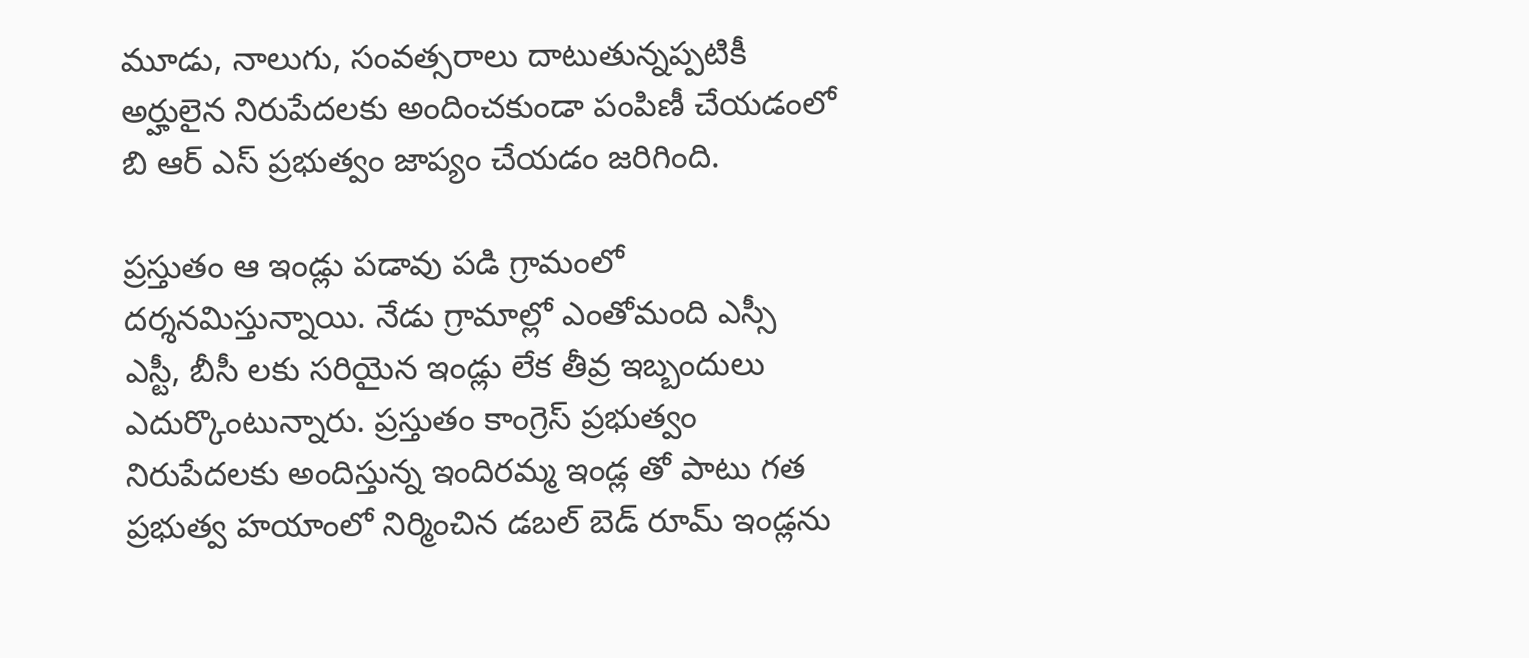మూడు, నాలుగు, సంవత్సరాలు దాటుతున్నప్పటికీ అర్హులైన నిరుపేదలకు అందించకుండా పంపిణీ చేయడంలో బి ఆర్ ఎస్ ప్రభుత్వం జాప్యం చేయడం జరిగింది.

ప్రస్తుతం ఆ ఇండ్లు పడావు పడి గ్రామంలో దర్శనమిస్తున్నాయి. నేడు గ్రామాల్లో ఎంతోమంది ఎస్సీ ఎస్టీ, బీసీ లకు సరియైన ఇండ్లు లేక తీవ్ర ఇబ్బందులు ఎదుర్కొంటున్నారు. ప్రస్తుతం కాంగ్రెస్ ప్రభుత్వం నిరుపేదలకు అందిస్తున్న ఇందిరమ్మ ఇండ్ల తో పాటు గత ప్రభుత్వ హయాంలో నిర్మించిన డబల్ బెడ్ రూమ్ ఇండ్లను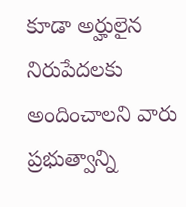కూడా అర్హులైన నిరుపేదలకు అందించాలని వారు ప్రభుత్వాన్ని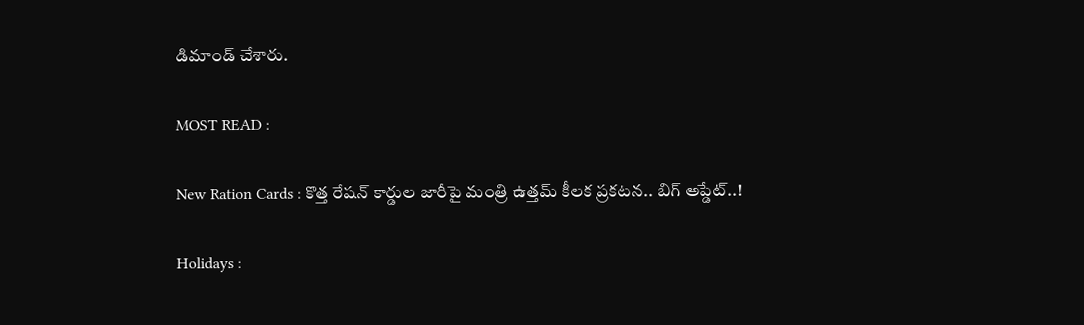డిమాండ్ చేశారు.

MOST READ :

New Ration Cards : కొత్త రేషన్ కార్డుల జారీపై మంత్రి ఉత్తమ్ కీలక ప్రకటన.. బిగ్ అప్డేట్..!

Holidays :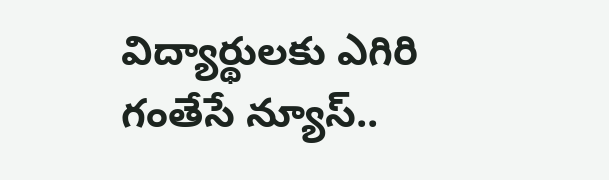విద్యార్థులకు ఎగిరి గంతేసే న్యూస్..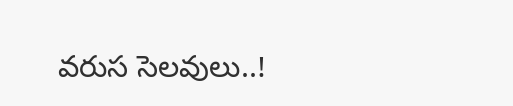వరుస సెలవులు..!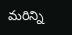మరిన్ని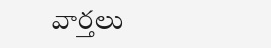వార్తలు